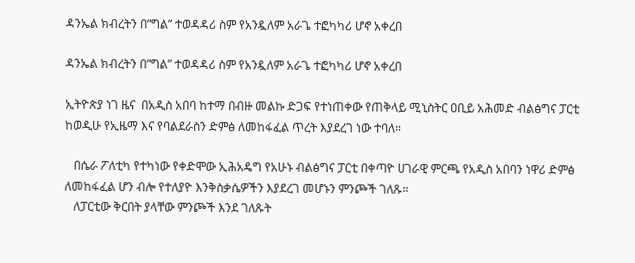ዳንኤል ክብረትን በ”ግል” ተወዳዳሪ ስም የአንዷለም አራጌ ተፎካካሪ ሆኖ አቀረበ

ዳንኤል ክብረትን በ”ግል” ተወዳዳሪ ስም የአንዷለም አራጌ ተፎካካሪ ሆኖ አቀረበ

ኢትዮጵያ ነገ ዜና  በአዲስ አበባ ከተማ በብዙ መልኩ ድጋፍ የተነጠቀው የጠቅላይ ሚኒስትር ዐቢይ አሕመድ ብልፅግና ፓርቲ ከወዲሁ የኢዜማ እና የባልደራስን ድምፅ ለመከፋፈል ጥረት እያደረገ ነው ተባለ።

   በሴራ ፖለቲካ የተካነው የቀድሞው ኢሕአዴግ የአሁኑ ብልፅግና ፓርቲ በቀጣዮ ሀገራዊ ምርጫ የአዲስ አበባን ነዋሪ ድምፅ ለመከፋፈል ሆን ብሎ የተለያዮ እንቅስቃሴዎችን እያደረገ መሆኑን ምንጮች ገለጹ።
   ለፓርቲው ቅርበት ያላቸው ምንጮች እንደ ገለጹት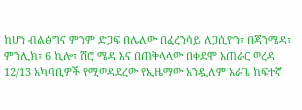ከሆነ ብልፅግና ምንም ድጋፍ በሌለው በፈረንሳይ ለጋሲዮን፣ በጃንሜዳ፣ ምንሊክ፣ 6 ኪሎ፣ ሽሮ ሜዳ እና በጠቅላላው በቀደሞ አጠራር ወረዳ 12/13 አካባቢዎች የሚወዳደረው የኢዜማው አንዷለም አራጌ ከፍተኛ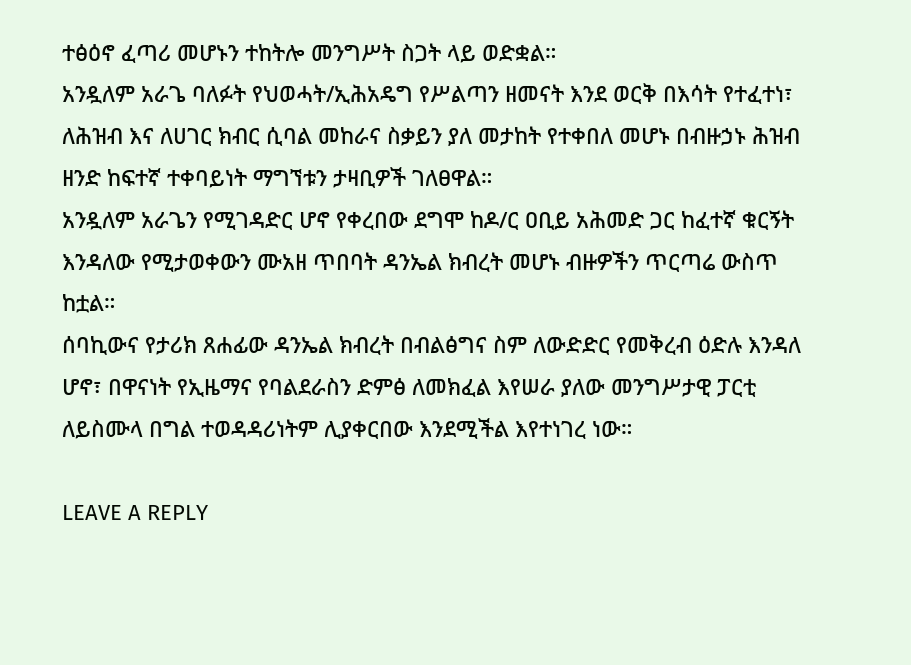ተፅዕኖ ፈጣሪ መሆኑን ተከትሎ መንግሥት ስጋት ላይ ወድቋል።
አንዷለም አራጌ ባለፉት የህወሓት/ኢሕአዴግ የሥልጣን ዘመናት እንደ ወርቅ በእሳት የተፈተነ፣ ለሕዝብ እና ለሀገር ክብር ሲባል መከራና ስቃይን ያለ መታከት የተቀበለ መሆኑ በብዙኃኑ ሕዝብ ዘንድ ከፍተኛ ተቀባይነት ማግኘቱን ታዛቢዎች ገለፀዋል።
አንዷለም አራጌን የሚገዳድር ሆኖ የቀረበው ደግሞ ከዶ/ር ዐቢይ አሕመድ ጋር ከፈተኛ ቁርኝት እንዳለው የሚታወቀውን ሙአዘ ጥበባት ዳንኤል ክብረት መሆኑ ብዙዎችን ጥርጣሬ ውስጥ ከቷል።
ሰባኪውና የታሪክ ጸሐፊው ዳንኤል ክብረት በብልፅግና ስም ለውድድር የመቅረብ ዕድሉ እንዳለ ሆኖ፣ በዋናነት የኢዜማና የባልደራስን ድምፅ ለመክፈል እየሠራ ያለው መንግሥታዊ ፓርቲ ለይስሙላ በግል ተወዳዳሪነትም ሊያቀርበው እንደሚችል እየተነገረ ነው።

LEAVE A REPLY